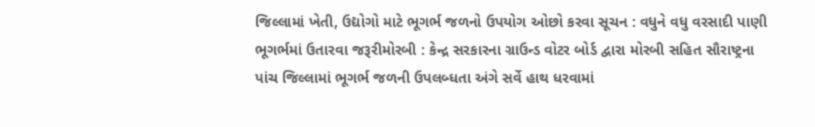જિલ્લામાં ખેતી, ઉદ્યોગો માટે ભૂગર્ભ જળનો ઉપયોગ ઓછો કરવા સૂચન : વધુને વધુ વરસાદી પાણી ભૂગર્ભમાં ઉતારવા જરૂરીમોરબી : કેન્દ્ર સરકારના ગ્રાઉન્ડ વોટર બોર્ડ દ્વારા મોરબી સહિત સૌરાષ્ટ્રના પાંચ જિલ્લામાં ભૂગર્ભ જળની ઉપલબ્ધતા અંગે સર્વે હાથ ધરવામાં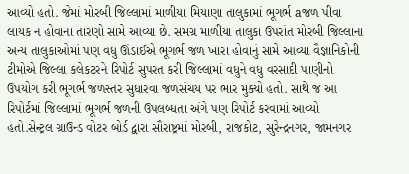આવ્યો હતો. જેમાં મોરબી જિલ્લામાં માળીયા મિયાણા તાલુકામાં ભૂગર્ભ aજળ પીવા લાયક ન હોવાના તારણો સામે આવ્યા છે. સમગ્ર માળીયા તાલુકા ઉપરાંત મોરબી જિલ્લાના અન્ય તાલુકાઓમાં પણ વધુ ઊંડાઈએ ભૂગર્ભ જળ ખારા હોવાનું સામે આવ્યા વૈજ્ઞાનિકોની ટીમોએ જિલ્લા કલેકટરને રિપોર્ટ સુપરત કરી જિલ્લામાં વધુને વધુ વરસાદી પાણીનો ઉપયોગ કરી ભૂગર્ભ જળસ્તર સુધારવા જળસંચય પર ભાર મુક્યો હતો. સાથે જ આ રિપોર્ટમાં જિલ્લામાં ભૂગર્ભ જળની ઉપલબ્ધતા અંગે પણ રિપોર્ટ કરવામાં આવ્યો હતો.સેન્ટ્રલ ગ્રાઉન્ડ વોટર બોર્ડ દ્વારા સૌરાષ્ટ્રમાં મોરબી, રાજકોટ, સુરેન્દ્રનગર, જામનગર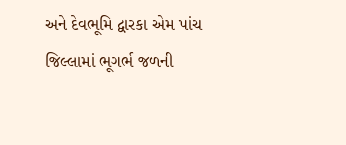અને દેવભૂમિ દ્વારકા એમ પાંચ જિલ્લામાં ભૂગર્ભ જળની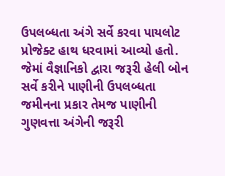ઉપલબ્ધતા અંગે સર્વે કરવા પાયલોટ પ્રોજેક્ટ હાથ ધરવામાં આવ્યો હતો. જેમાં વૈજ્ઞાનિકો દ્વારા જરૂરી હેલી બોન સર્વે કરીને પાણીની ઉપલબ્ધતા જમીનના પ્રકાર તેમજ પાણીની ગુણવત્તા અંગેની જરૂરી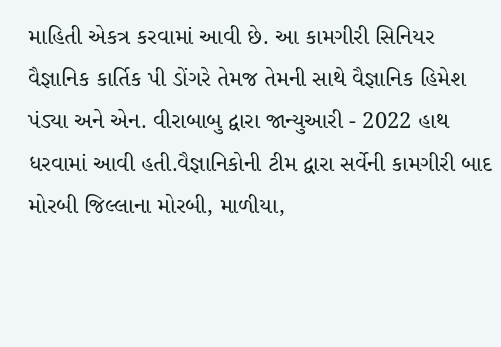માહિતી એકત્ર કરવામાં આવી છે. આ કામગીરી સિનિયર વૈજ્ઞાનિક કાર્તિક પી ડોંગરે તેમજ તેમની સાથે વૈજ્ઞાનિક હિમેશ પંડ્યા અને એન. વીરાબાબુ દ્વારા જાન્યુઆરી - 2022 હાથ ધરવામાં આવી હતી.વૈજ્ઞાનિકોની ટીમ દ્વારા સર્વેની કામગીરી બાદ મોરબી જિલ્લાના મોરબી, માળીયા,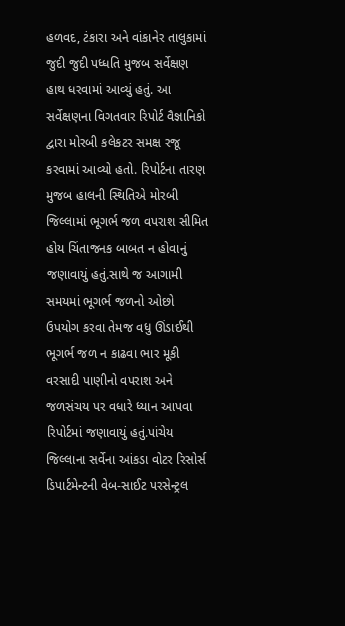હળવદ, ટંકારા અને વાંકાનેર તાલુકામાં જુદી જુદી પધ્ધતિ મુજબ સર્વેક્ષણ હાથ ધરવામાં આવ્યું હતું. આ સર્વેક્ષણના વિગતવાર રિપોર્ટ વૈજ્ઞાનિકો દ્વારા મોરબી કલેકટર સમક્ષ રજૂ કરવામાં આવ્યો હતો. રિપોર્ટના તારણ મુજબ હાલની સ્થિતિએ મોરબી જિલ્લામાં ભૂગર્ભ જળ વપરાશ સીમિત હોય ચિંતાજનક બાબત ન હોવાનું જણાવાયું હતું.સાથે જ આગામી સમયમાં ભૂગર્ભ જળનો ઓછો ઉપયોગ કરવા તેમજ વધુ ઊંડાઈથી ભૂગર્ભ જળ ન કાઢવા ભાર મૂકી વરસાદી પાણીનો વપરાશ અને જળસંચય પર વધારે ધ્યાન આપવા રિપોર્ટમાં જણાવાયું હતું.પાંચેય જિલ્લાના સર્વેના આંકડા વોટર રિસોર્સ ડિપાર્ટમેન્ટની વેબ-સાઈટ પરસેન્ટ્રલ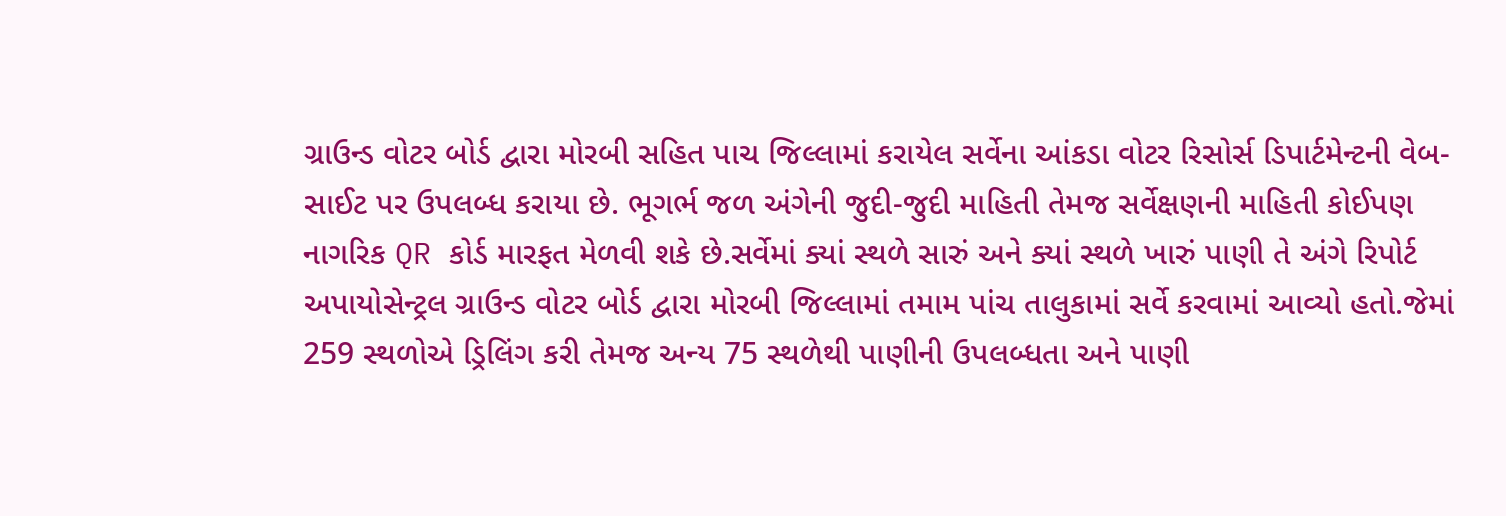ગ્રાઉન્ડ વોટર બોર્ડ દ્વારા મોરબી સહિત પાચ જિલ્લામાં કરાયેલ સર્વેના આંકડા વોટર રિસોર્સ ડિપાર્ટમેન્ટની વેબ-સાઈટ પર ઉપલબ્ધ કરાયા છે. ભૂગર્ભ જળ અંગેની જુદી-જુદી માહિતી તેમજ સર્વેક્ષણની માહિતી કોઈપણ નાગરિક QR કોર્ડ મારફત મેળવી શકે છે.સર્વેમાં ક્યાં સ્થળે સારું અને ક્યાં સ્થળે ખારું પાણી તે અંગે રિપોર્ટ અપાયોસેન્ટ્રલ ગ્રાઉન્ડ વોટર બોર્ડ દ્વારા મોરબી જિલ્લામાં તમામ પાંચ તાલુકામાં સર્વે કરવામાં આવ્યો હતો.જેમાં 259 સ્થળોએ ડ્રિલિંગ કરી તેમજ અન્ય 75 સ્થળેથી પાણીની ઉપલબ્ધતા અને પાણી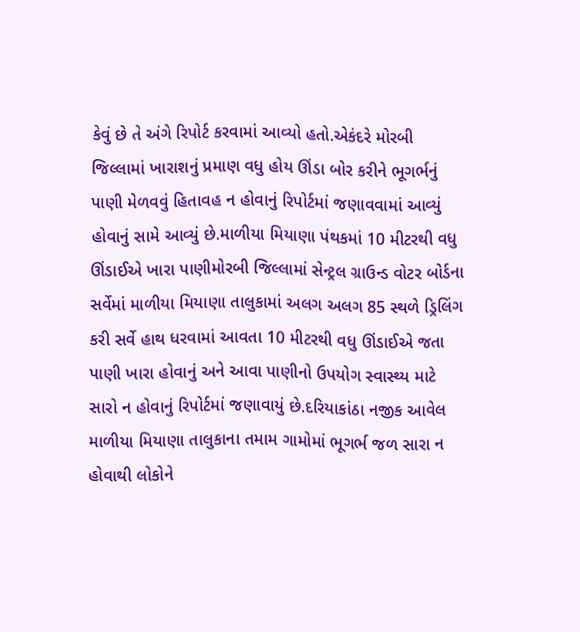કેવું છે તે અંગે રિપોર્ટ કરવામાં આવ્યો હતો.એકંદરે મોરબી જિલ્લામાં ખારાશનું પ્રમાણ વધુ હોય ઊંડા બોર કરીને ભૂગર્ભનું પાણી મેળવવું હિતાવહ ન હોવાનું રિપોર્ટમાં જણાવવામાં આવ્યું હોવાનું સામે આવ્યું છે.માળીયા મિયાણા પંથકમાં 10 મીટરથી વધુ ઊંડાઈએ ખારા પાણીમોરબી જિલ્લામાં સેન્ટ્રલ ગ્રાઉન્ડ વોટર બોર્ડના સર્વેમાં માળીયા મિયાણા તાલુકામાં અલગ અલગ 85 સ્થળે ડ્રિલિંગ કરી સર્વે હાથ ધરવામાં આવતા 10 મીટરથી વધુ ઊંડાઈએ જતા પાણી ખારા હોવાનું અને આવા પાણીનો ઉપયોગ સ્વાસ્થ્ય માટે સારો ન હોવાનું રિપોર્ટમાં જણાવાયું છે.દરિયાકાંઠા નજીક આવેલ માળીયા મિયાણા તાલુકાના તમામ ગામોમાં ભૂગર્ભ જળ સારા ન હોવાથી લોકોને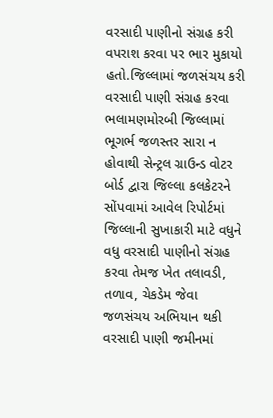વરસાદી પાણીનો સંગ્રહ કરી વપરાશ કરવા પર ભાર મુકાયો હતો.જિલ્લામાં જળસંચય કરી વરસાદી પાણી સંગ્રહ કરવા ભલામણમોરબી જિલ્લામાં ભૂગર્ભ જળસ્તર સારા ન હોવાથી સેન્ટ્રલ ગ્રાઉન્ડ વોટર બોર્ડ દ્વારા જિલ્લા કલકેટરને સોંપવામાં આવેલ રિપોર્ટમાં જિલ્લાની સુખાકારી માટે વધુને વધુ વરસાદી પાણીનો સંગ્રહ કરવા તેમજ ખેત તલાવડી, તળાવ, ચેકડેમ જેવા જળસંચય અભિયાન થકી વરસાદી પાણી જમીનમાં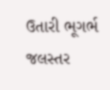ઉતારી ભૂગર્ભ જલસ્તર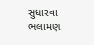સુધારવા ભલામણ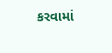કરવામાં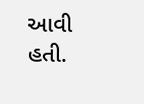આવી હતી.